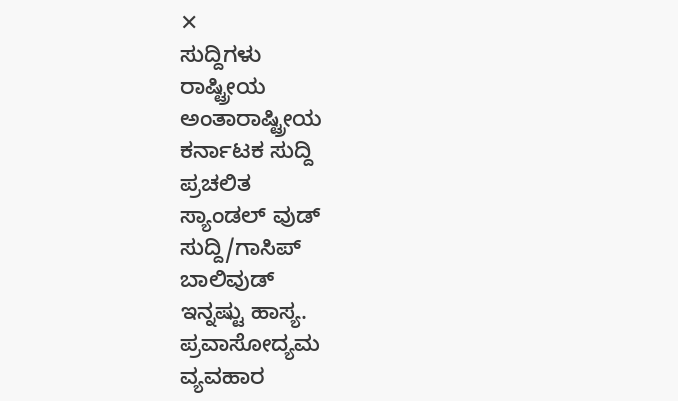✕
ಸುದ್ದಿಗಳು
ರಾಷ್ಟ್ರೀಯ
ಅಂತಾರಾಷ್ಟ್ರೀಯ
ಕರ್ನಾಟಕ ಸುದ್ದಿ
ಪ್ರಚಲಿತ
ಸ್ಯಾಂಡಲ್ ವುಡ್
ಸುದ್ದಿ/ಗಾಸಿಪ್
ಬಾಲಿವುಡ್
ಇನ್ನಷ್ಟು ಹಾಸ್ಯ.
ಪ್ರವಾಸೋದ್ಯಮ
ವ್ಯವಹಾರ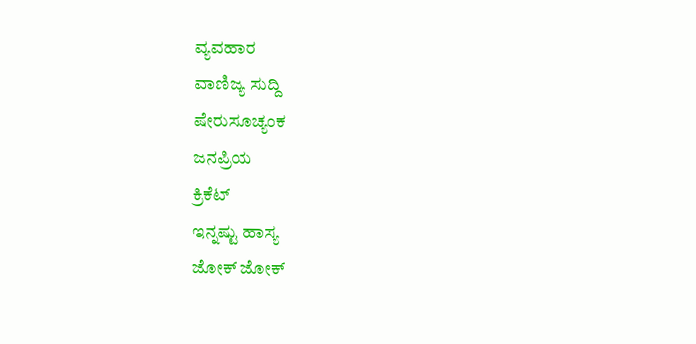ವ್ಯವಹಾರ
ವಾಣಿಜ್ಯ ಸುದ್ದಿ
ಷೇರುಸೂಚ್ಯಂಕ
ಜನಪ್ರಿಯ
ಕ್ರಿಕೆಟ್
ಇನ್ನಷ್ಟು ಹಾಸ್ಯ
ಜೋಕ್ ಜೋಕ್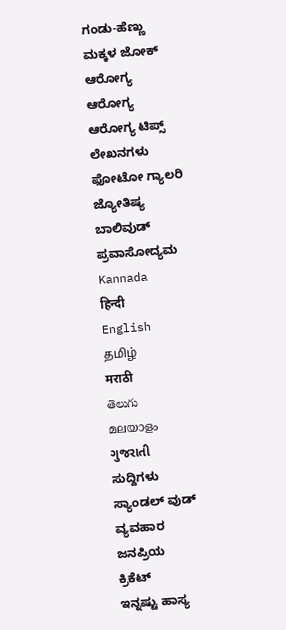ಗಂಡು-ಹೆಣ್ಣು
ಮಕ್ಕಳ ಜೋಕ್
ಆರೋಗ್ಯ
ಆರೋಗ್ಯ
ಆರೋಗ್ಯ ಟಿಪ್ಸ್
ಲೇಖನಗಳು
ಫೋಟೋ ಗ್ಯಾಲರಿ
ಜ್ಯೋತಿಷ್ಯ
ಬಾಲಿವುಡ್
ಪ್ರವಾಸೋದ್ಯಮ
Kannada
हिन्दी
English
தமிழ்
मराठी
తెలుగు
മലയാളം
ગુજરાતી
ಸುದ್ದಿಗಳು
ಸ್ಯಾಂಡಲ್ ವುಡ್
ವ್ಯವಹಾರ
ಜನಪ್ರಿಯ
ಕ್ರಿಕೆಟ್
ಇನ್ನಷ್ಟು ಹಾಸ್ಯ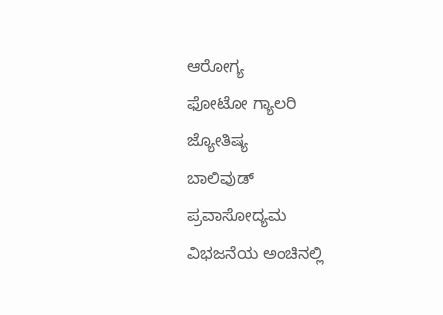ಆರೋಗ್ಯ
ಫೋಟೋ ಗ್ಯಾಲರಿ
ಜ್ಯೋತಿಷ್ಯ
ಬಾಲಿವುಡ್
ಪ್ರವಾಸೋದ್ಯಮ
ವಿಭಜನೆಯ ಅಂಚಿನಲ್ಲಿ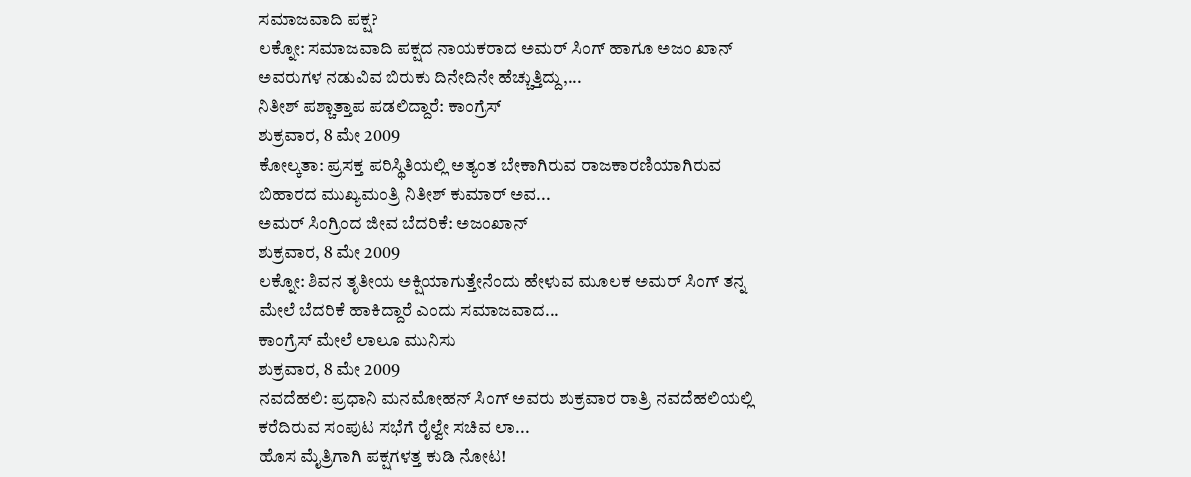ಸಮಾಜವಾದಿ ಪಕ್ಷ?
ಲಕ್ನೋ: ಸಮಾಜವಾದಿ ಪಕ್ಷದ ನಾಯಕರಾದ ಅಮರ್ ಸಿಂಗ್ ಹಾಗೂ ಅಜಂ ಖಾನ್ ಅವರುಗಳ ನಡುವಿವ ಬಿರುಕು ದಿನೇದಿನೇ ಹೆಚ್ಚುತ್ತಿದ್ದು,...
ನಿತೀಶ್ ಪಶ್ಚಾತ್ತಾಪ ಪಡಲಿದ್ದಾರೆ: ಕಾಂಗ್ರೆಸ್
ಶುಕ್ರವಾರ, 8 ಮೇ 2009
ಕೋಲ್ಕತಾ: ಪ್ರಸಕ್ತ ಪರಿಸ್ಥಿತಿಯಲ್ಲಿ ಅತ್ಯಂತ ಬೇಕಾಗಿರುವ ರಾಜಕಾರಣಿಯಾಗಿರುವ ಬಿಹಾರದ ಮುಖ್ಯಮಂತ್ರಿ ನಿತೀಶ್ ಕುಮಾರ್ ಅವ...
ಅಮರ್ ಸಿಂಗ್ರಿಂದ ಜೀವ ಬೆದರಿಕೆ: ಅಜಂಖಾನ್
ಶುಕ್ರವಾರ, 8 ಮೇ 2009
ಲಕ್ನೋ: ಶಿವನ ತೃತೀಯ ಅಕ್ಷಿಯಾಗುತ್ತೇನೆಂದು ಹೇಳುವ ಮೂಲಕ ಅಮರ್ ಸಿಂಗ್ ತನ್ನ ಮೇಲೆ ಬೆದರಿಕೆ ಹಾಕಿದ್ದಾರೆ ಎಂದು ಸಮಾಜವಾದ...
ಕಾಂಗ್ರೆಸ್ ಮೇಲೆ ಲಾಲೂ ಮುನಿಸು
ಶುಕ್ರವಾರ, 8 ಮೇ 2009
ನವದೆಹಲಿ: ಪ್ರಧಾನಿ ಮನಮೋಹನ್ ಸಿಂಗ್ ಅವರು ಶುಕ್ರವಾರ ರಾತ್ರಿ ನವದೆಹಲಿಯಲ್ಲಿ ಕರೆದಿರುವ ಸಂಪುಟ ಸಭೆಗೆ ರೈಲ್ವೇ ಸಚಿವ ಲಾ...
ಹೊಸ ಮೈತ್ರಿಗಾಗಿ ಪಕ್ಷಗಳತ್ತ ಕುಡಿ ನೋಟ!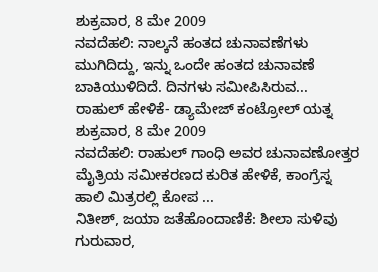ಶುಕ್ರವಾರ, 8 ಮೇ 2009
ನವದೆಹಲಿ: ನಾಲ್ಕನೆ ಹಂತದ ಚುನಾವಣೆಗಳು ಮುಗಿದಿದ್ದು, ಇನ್ನು ಒಂದೇ ಹಂತದ ಚುನಾವಣೆ ಬಾಕಿಯುಳಿದಿದೆ. ದಿನಗಳು ಸಮೀಪಿಸಿರುವ...
ರಾಹುಲ್ ಹೇಳಿಕೆ- ಡ್ಯಾಮೇಜ್ ಕಂಟ್ರೋಲ್ ಯತ್ನ
ಶುಕ್ರವಾರ, 8 ಮೇ 2009
ನವದೆಹಲಿ: ರಾಹುಲ್ ಗಾಂಧಿ ಅವರ ಚುನಾವಣೋತ್ತರ ಮೈತ್ರಿಯ ಸಮೀಕರಣದ ಕುರಿತ ಹೇಳಿಕೆ, ಕಾಂಗ್ರೆಸ್ನ ಹಾಲಿ ಮಿತ್ರರಲ್ಲಿ ಕೋಪ ...
ನಿತೀಶ್, ಜಯಾ ಜತೆಹೊಂದಾಣಿಕೆ: ಶೀಲಾ ಸುಳಿವು
ಗುರುವಾರ,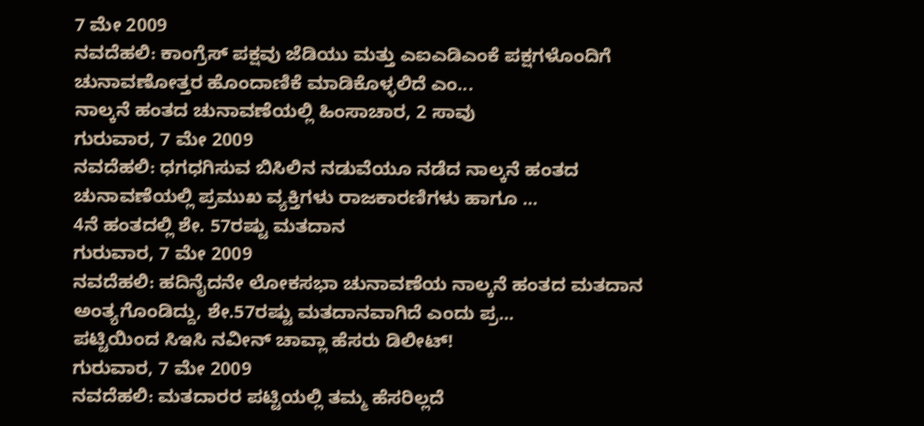7 ಮೇ 2009
ನವದೆಹಲಿ: ಕಾಂಗ್ರೆಸ್ ಪಕ್ಷವು ಜೆಡಿಯು ಮತ್ತು ಎಐಎಡಿಎಂಕೆ ಪಕ್ಷಗಳೊಂದಿಗೆ ಚುನಾವಣೋತ್ತರ ಹೊಂದಾಣಿಕೆ ಮಾಡಿಕೊಳ್ಳಲಿದೆ ಎಂ...
ನಾಲ್ಕನೆ ಹಂತದ ಚುನಾವಣೆಯಲ್ಲಿ ಹಿಂಸಾಚಾರ, 2 ಸಾವು
ಗುರುವಾರ, 7 ಮೇ 2009
ನವದೆಹಲಿ: ಧಗಧಗಿಸುವ ಬಿಸಿಲಿನ ನಡುವೆಯೂ ನಡೆದ ನಾಲ್ಕನೆ ಹಂತದ ಚುನಾವಣೆಯಲ್ಲಿ ಪ್ರಮುಖ ವ್ಯಕ್ತಿಗಳು ರಾಜಕಾರಣಿಗಳು ಹಾಗೂ ...
4ನೆ ಹಂತದಲ್ಲಿ ಶೇ. 57ರಷ್ಟು ಮತದಾನ
ಗುರುವಾರ, 7 ಮೇ 2009
ನವದೆಹಲಿ: ಹದಿನೈದನೇ ಲೋಕಸಭಾ ಚುನಾವಣೆಯ ನಾಲ್ಕನೆ ಹಂತದ ಮತದಾನ ಅಂತ್ಯಗೊಂಡಿದ್ದು, ಶೇ.57ರಷ್ಟು ಮತದಾನವಾಗಿದೆ ಎಂದು ಪ್ರ...
ಪಟ್ಟಿಯಿಂದ ಸಿಇಸಿ ನವೀನ್ ಚಾವ್ಲಾ ಹೆಸರು ಡಿಲೀಟ್!
ಗುರುವಾರ, 7 ಮೇ 2009
ನವದೆಹಲಿ: ಮತದಾರರ ಪಟ್ಟಿಯಲ್ಲಿ ತಮ್ಮ ಹೆಸರಿಲ್ಲದೆ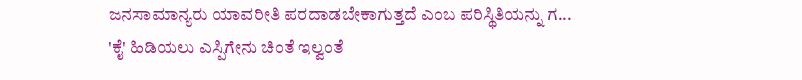ಜನಸಾಮಾನ್ಯರು ಯಾವರೀತಿ ಪರದಾಡಬೇಕಾಗುತ್ತದೆ ಎಂಬ ಪರಿಸ್ಥಿತಿಯನ್ನು ಗ...
'ಕೈ' ಹಿಡಿಯಲು ಎಸ್ಪಿಗೇನು ಚಿಂತೆ ಇಲ್ವಂತೆ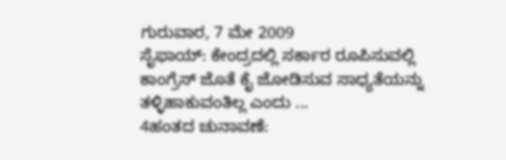ಗುರುವಾರ, 7 ಮೇ 2009
ಸೈಫಾಯ್: ಕೇಂದ್ರದಲ್ಲಿ ಸರ್ಕಾರ ರೂಪಿಸುವಲ್ಲಿ ಕಾಂಗ್ರೆಸ್ ಜೊತೆ ಕೈ ಜೋಡಿಸುವ ಸಾಧ್ಯತೆಯನ್ನು ತಳ್ಳಿಹಾಕುವಂತಿಲ್ಲ ಎಂದು ...
4ಹಂತದ ಚುನಾವಣೆ: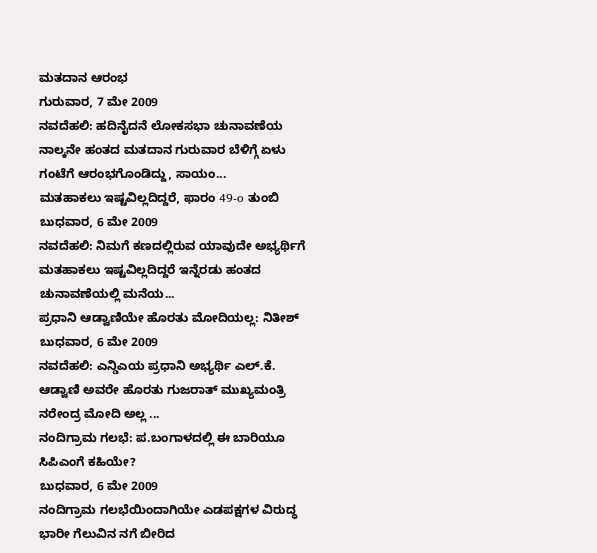ಮತದಾನ ಆರಂಭ
ಗುರುವಾರ, 7 ಮೇ 2009
ನವದೆಹಲಿ: ಹದಿನೈದನೆ ಲೋಕಸಭಾ ಚುನಾವಣೆಯ ನಾಲ್ಕನೇ ಹಂತದ ಮತದಾನ ಗುರುವಾರ ಬೆಳಿಗ್ಗೆ ಏಳು ಗಂಟೆಗೆ ಆರಂಭಗೊಂಡಿದ್ದು, ಸಾಯಂ...
ಮತಹಾಕಲು ಇಷ್ಟವಿಲ್ಲದಿದ್ದರೆ, ಫಾರಂ 49-o ತುಂಬಿ
ಬುಧವಾರ, 6 ಮೇ 2009
ನವದೆಹಲಿ: ನಿಮಗೆ ಕಣದಲ್ಲಿರುವ ಯಾವುದೇ ಅಭ್ಯರ್ಥಿಗೆ ಮತಹಾಕಲು ಇಷ್ಟವಿಲ್ಲದಿದ್ದರೆ ಇನ್ನೆರಡು ಹಂತದ ಚುನಾವಣೆಯಲ್ಲಿ ಮನೆಯ...
ಪ್ರಧಾನಿ ಆಡ್ವಾಣಿಯೇ ಹೊರತು ಮೋದಿಯಲ್ಲ: ನಿತೀಶ್
ಬುಧವಾರ, 6 ಮೇ 2009
ನವದೆಹಲಿ: ಎನ್ಡಿಎಯ ಪ್ರಧಾನಿ ಅಭ್ಯರ್ಥಿ ಎಲ್.ಕೆ. ಆಡ್ವಾಣಿ ಅವರೇ ಹೊರತು ಗುಜರಾತ್ ಮುಖ್ಯಮಂತ್ರಿ ನರೇಂದ್ರ ಮೋದಿ ಅಲ್ಲ ...
ನಂದಿಗ್ರಾಮ ಗಲಭೆ: ಪ.ಬಂಗಾಳದಲ್ಲಿ ಈ ಬಾರಿಯೂ ಸಿಪಿಎಂಗೆ ಕಹಿಯೇ?
ಬುಧವಾರ, 6 ಮೇ 2009
ನಂದಿಗ್ರಾಮ ಗಲಭೆಯಿಂದಾಗಿಯೇ ಎಡಪಕ್ಷಗಳ ವಿರುದ್ಧ ಭಾರೀ ಗೆಲುವಿನ ನಗೆ ಬೀರಿದ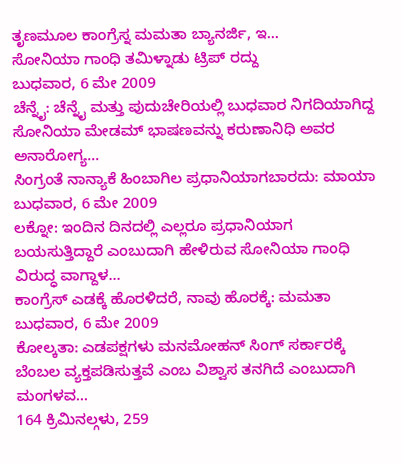ತೃಣಮೂಲ ಕಾಂಗ್ರೆಸ್ನ ಮಮತಾ ಬ್ಯಾನರ್ಜಿ, ಇ...
ಸೋನಿಯಾ ಗಾಂಧಿ ತಮಿಳ್ನಾಡು ಟ್ರಿಪ್ ರದ್ದು
ಬುಧವಾರ, 6 ಮೇ 2009
ಚೆನ್ನೈ: ಚೆನ್ನೈ ಮತ್ತು ಪುದುಚೇರಿಯಲ್ಲಿ ಬುಧವಾರ ನಿಗದಿಯಾಗಿದ್ದ ಸೋನಿಯಾ ಮೇಡಮ್ ಭಾಷಣವನ್ನು ಕರುಣಾನಿಧಿ ಅವರ ಅನಾರೋಗ್ಯ...
ಸಿಂಗ್ರಂತೆ ನಾನ್ಯಾಕೆ ಹಿಂಬಾಗಿಲ ಪ್ರಧಾನಿಯಾಗಬಾರದು: ಮಾಯಾ
ಬುಧವಾರ, 6 ಮೇ 2009
ಲಕ್ನೋ: ಇಂದಿನ ದಿನದಲ್ಲಿ ಎಲ್ಲರೂ ಪ್ರಧಾನಿಯಾಗ ಬಯಸುತ್ತಿದ್ದಾರೆ ಎಂಬುದಾಗಿ ಹೇಳಿರುವ ಸೋನಿಯಾ ಗಾಂಧಿ ವಿರುದ್ಧ ವಾಗ್ದಾಳ...
ಕಾಂಗ್ರೆಸ್ ಎಡಕ್ಕೆ ಹೊರಳಿದರೆ, ನಾವು ಹೊರಕ್ಕೆ: ಮಮತಾ
ಬುಧವಾರ, 6 ಮೇ 2009
ಕೋಲ್ಕತಾ: ಎಡಪಕ್ಷಗಳು ಮನಮೋಹನ್ ಸಿಂಗ್ ಸರ್ಕಾರಕ್ಕೆ ಬೆಂಬಲ ವ್ಯಕ್ತಪಡಿಸುತ್ತವೆ ಎಂಬ ವಿಶ್ವಾಸ ತನಗಿದೆ ಎಂಬುದಾಗಿ ಮಂಗಳವ...
164 ಕ್ರಿಮಿನಲ್ಗಳು, 259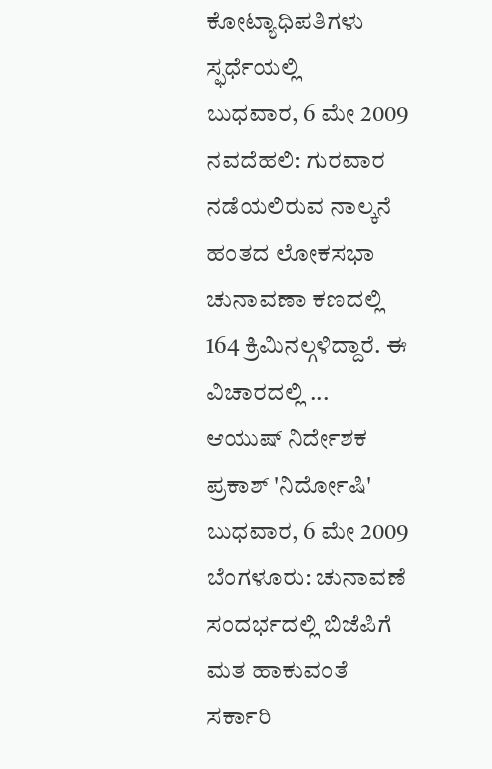ಕೋಟ್ಯಾಧಿಪತಿಗಳು ಸ್ಫರ್ಧೆಯಲ್ಲಿ
ಬುಧವಾರ, 6 ಮೇ 2009
ನವದೆಹಲಿ: ಗುರವಾರ ನಡೆಯಲಿರುವ ನಾಲ್ಕನೆ ಹಂತದ ಲೋಕಸಭಾ ಚುನಾವಣಾ ಕಣದಲ್ಲಿ 164 ಕ್ರಿಮಿನಲ್ಗಳಿದ್ದಾರೆ. ಈ ವಿಚಾರದಲ್ಲಿ ...
ಆಯುಷ್ ನಿರ್ದೇಶಕ ಪ್ರಕಾಶ್ 'ನಿರ್ದೋಷಿ'
ಬುಧವಾರ, 6 ಮೇ 2009
ಬೆಂಗಳೂರು: ಚುನಾವಣೆ ಸಂದರ್ಭದಲ್ಲಿ ಬಿಜೆಪಿಗೆ ಮತ ಹಾಕುವಂತೆ ಸರ್ಕಾರಿ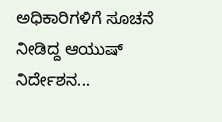ಅಧಿಕಾರಿಗಳಿಗೆ ಸೂಚನೆ ನೀಡಿದ್ದ ಆಯುಷ್ ನಿರ್ದೇಶನ...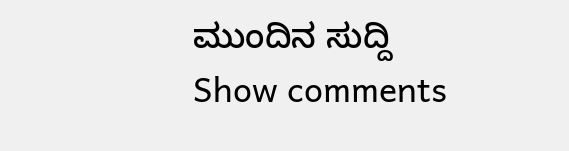ಮುಂದಿನ ಸುದ್ದಿ
Show comments